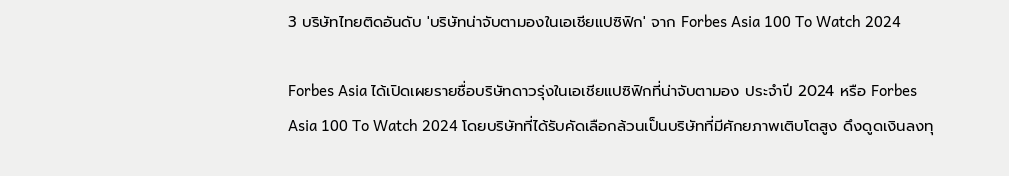3 บริษัทไทยติดอันดับ 'บริษัทน่าจับตามองในเอเชียแปซิฟิก' จาก Forbes Asia 100 To Watch 2024

Forbes Asia ได้เปิดเผยรายชื่อบริษัทดาวรุ่งในเอเชียแปซิฟิกที่น่าจับตามอง ประจำปี 2024 หรือ Forbes Asia 100 To Watch 2024 โดยบริษัทที่ได้รับคัดเลือกล้วนเป็นบริษัทที่มีศักยภาพเติบโตสูง ดึงดูดเงินลงทุ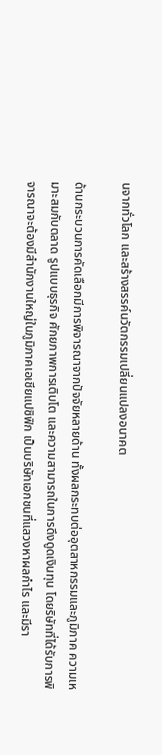นจากทั่วโลก และสร้างสรรค์นวัตกรรมเปลี่ยนแปลงอนาคต

ด้านกระบวนการคัดเลือกมีการพิจารณาจากปัจจัยหลายด้าน ทั้งผลกระทบต่ออุตสาหกรรมและภูมิภาค ความเหมาะสมกับตลาด รูปแบบธุรกิจ ศักยภาพการเติบโต และความสามารถในการดึงดูดเงินทุน โดยริษัทที่ได้รับการพิจารณาจะต้องมีสำนักงานใหญ่ในภูมิภาคเอเชียแปซิฟิก เป็นบริษัทเอกชนที่แสวงหาผลกำไร และมีรา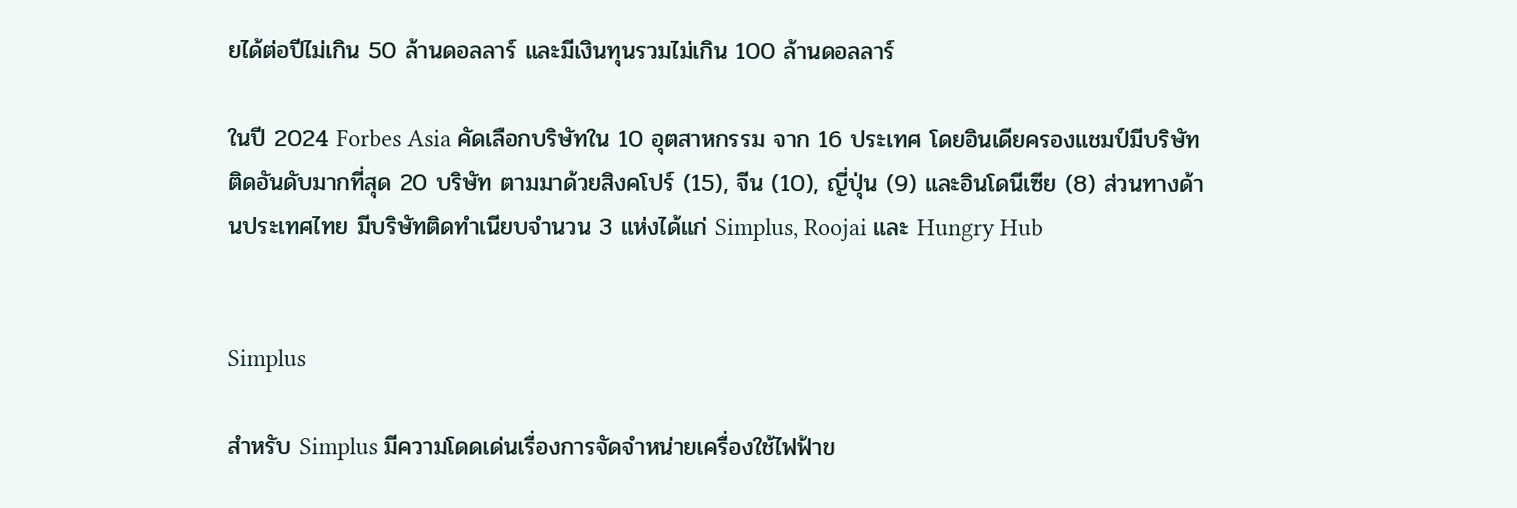ยได้ต่อปีไม่เกิน 50 ล้านดอลลาร์ และมีเงินทุนรวมไม่เกิน 100 ล้านดอลลาร์

ในปี 2024 Forbes Asia คัดเลือกบริษัทใน 10 อุตสาหกรรม จาก 16 ประเทศ โดยอินเดียครองแชมป์มีบริษัทติดอันดับมากที่สุด 20 บริษัท ตามมาด้วยสิงคโปร์ (15), จีน (10), ญี่ปุ่น (9) และอินโดนีเซีย (8) ส่วนทางด้านประเทศไทย มีบริษัทติดทำเนียบจำนวน 3 แห่งได้แก่ Simplus, Roojai และ Hungry Hub


Simplus

สำหรับ Simplus มีความโดดเด่นเรื่องการจัดจำหน่ายเครื่องใช้ไฟฟ้าข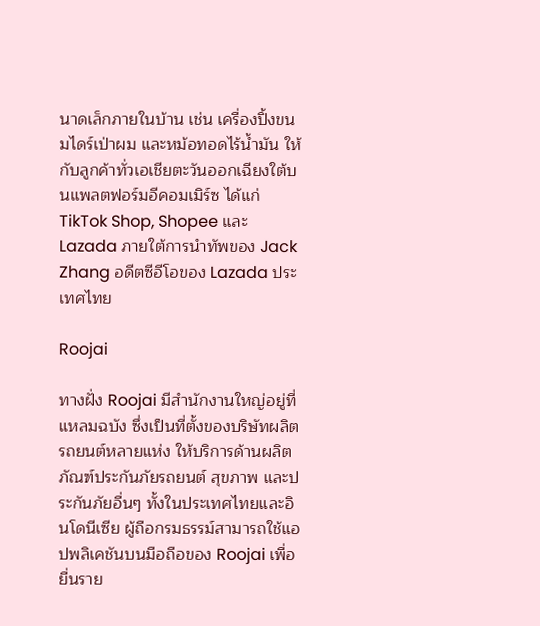นาดเล็กภายในบ้าน เช่น เครื่องปิ้งขนมไดร์เป่าผม และหม้อทอดไร้น้ำมัน ให้กับลูกค้าทั่วเอเชียตะวันออกเฉียงใต้บนแพลตฟอร์มอีคอมเมิร์ซ ได้แก่ TikTok Shop, Shopee และ Lazada ภายใต้การนำทัพของ Jack Zhang อดีตซีอีโอของ Lazada ประเทศไทย

Roojai

ทางฝั่ง Roojai มีสำนักงานใหญ่อยู่ที่แหลมฉบัง ซึ่งเป็นที่ตั้งของบริษัทผลิตรถยนต์หลายแห่ง ให้บริการด้านผลิตภัณฑ์ประกันภัยรถยนต์ สุขภาพ และประกันภัยอื่นๆ ทั้งในประเทศไทยและอินโดนีเซีย ผู้ถือกรมธรรม์สามารถใช้แอปพลิเคชันบนมือถือของ Roojai เพื่อยื่นราย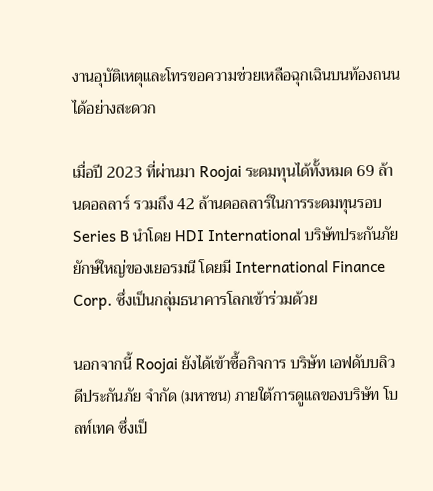งานอุบัติเหตุและโทรขอความช่วยเหลือฉุกเฉินบนท้องถนนได้อย่างสะดวก

เมื่อปี 2023 ที่ผ่านมา Roojai ระดมทุนได้ทั้งหมด 69 ล้านดอลลาร์ รวมถึง 42 ล้านดอลลาร์ในการระดมทุนรอบ Series B นำโดย HDI International บริษัทประกันภัยยักษ์ใหญ่ของเยอรมนี โดยมี International Finance Corp. ซึ่งเป็นกลุ่มธนาคารโลกเข้าร่วมด้วย

นอกจากนี้ Roojai ยังได้เข้าซื้อกิจการ บริษัท เอฟดับบลิวดีประกันภัย จำกัด (มหาชน) ภายใต้การดูแลของบริษัท โบลท์เทค ซึ่งเป็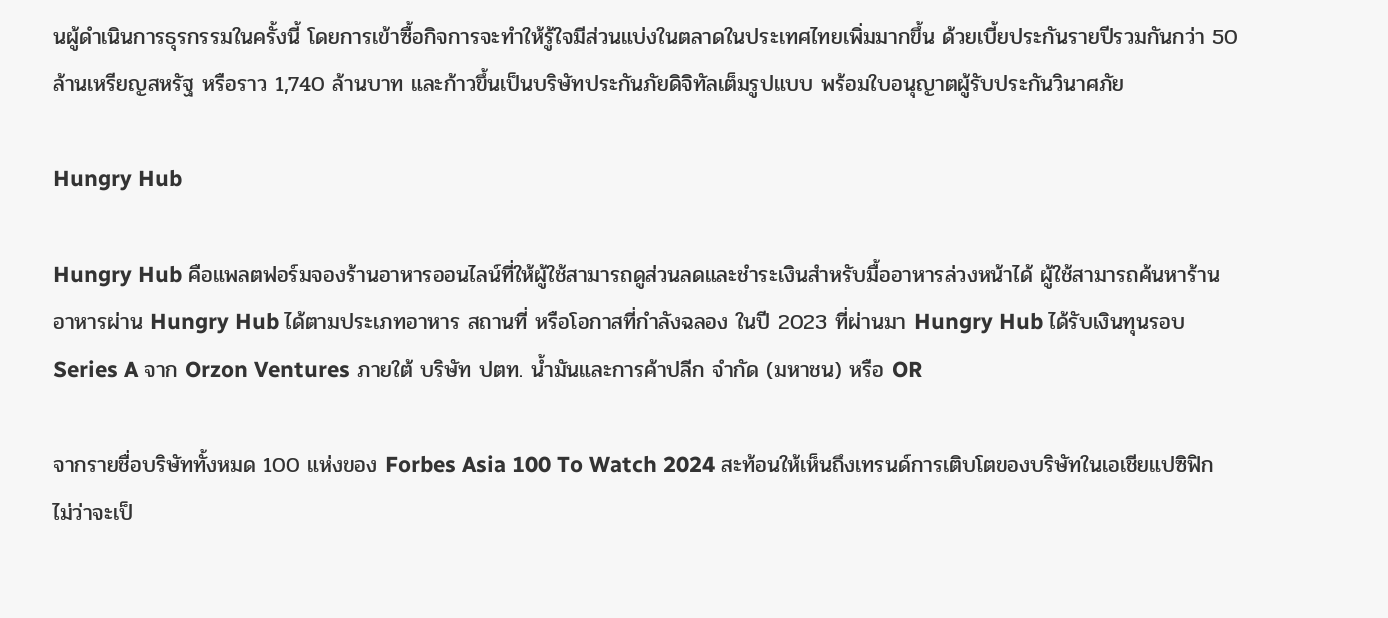นผู้ดำเนินการธุรกรรมในครั้งนี้ โดยการเข้าซื้อกิจการจะทำให้รู้ใจมีส่วนแบ่งในตลาดในประเทศไทยเพิ่มมากขึ้น ด้วยเบี้ยประกันรายปีรวมกันกว่า 50 ล้านเหรียญสหรัฐ หรือราว 1,740 ล้านบาท และก้าวขึ้นเป็นบริษัทประกันภัยดิจิทัลเต็มรูปแบบ พร้อมใบอนุญาตผู้รับประกันวินาศภัย

Hungry Hub

Hungry Hub คือแพลตฟอร์มจองร้านอาหารออนไลน์ที่ให้ผู้ใช้สามารถดูส่วนลดและชำระเงินสำหรับมื้ออาหารล่วงหน้าได้ ผู้ใช้สามารถค้นหาร้านอาหารผ่าน Hungry Hub ได้ตามประเภทอาหาร สถานที่ หรือโอกาสที่กำลังฉลอง ในปี 2023 ที่ผ่านมา Hungry Hub ได้รับเงินทุนรอบ Series A จาก Orzon Ventures ภายใต้ บริษัท ปตท. น้ำมันและการค้าปลีก จำกัด (มหาชน) หรือ OR

จากรายชื่อบริษัททั้งหมด 100 แห่งของ Forbes Asia 100 To Watch 2024 สะท้อนให้เห็นถึงเทรนด์การเติบโตของบริษัทในเอเชียแปซิฟิก ไม่ว่าจะเป็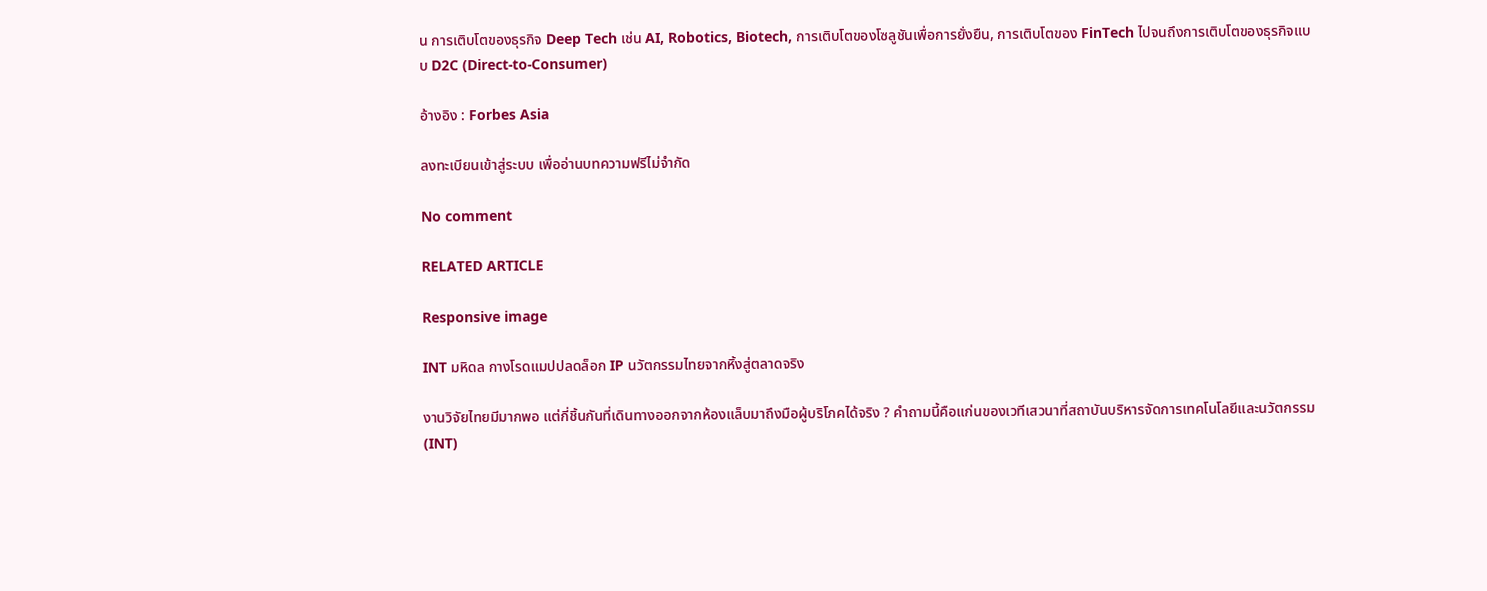น การเติบโตของธุรกิจ Deep Tech เช่น AI, Robotics, Biotech, การเติบโตของโซลูชันเพื่อการยั่งยืน, การเติบโตของ FinTech ไปจนถึงการเติบโตของธุรกิจแบบ D2C (Direct-to-Consumer)

อ้างอิง : Forbes Asia

ลงทะเบียนเข้าสู่ระบบ เพื่ออ่านบทความฟรีไม่จำกัด

No comment

RELATED ARTICLE

Responsive image

INT มหิดล กางโรดแมปปลดล็อก IP นวัตกรรมไทยจากหิ้งสู่ตลาดจริง

งานวิจัยไทยมีมากพอ แต่กี่ชิ้นกันที่เดินทางออกจากห้องแล็บมาถึงมือผู้บริโภคได้จริง ? คำถามนี้คือแก่นของเวทีเสวนาที่สถาบันบริหารจัดการเทคโนโลยีและนวัตกรรม (INT)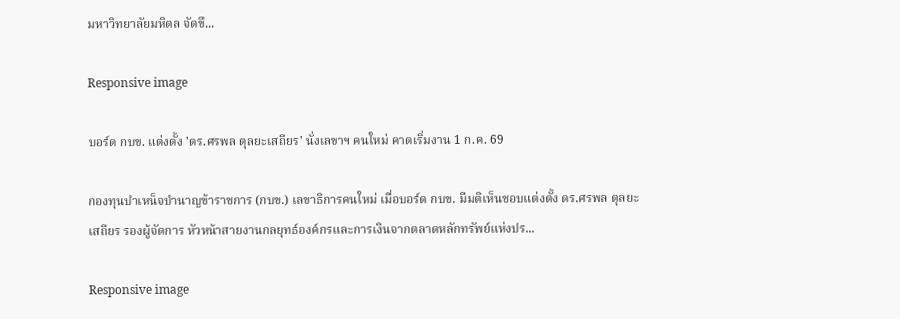มหาวิทยาลัยมหิดล จัดขึ...

Responsive image

บอร์ด กบข. แต่งตั้ง 'ดร.ศรพล ตุลยะเสถียร' นั่งเลขาฯ คนใหม่ คาดเริ่มงาน 1 ก.ค. 69

กองทุนบำเหน็จบำนาญข้าราชการ (กบข.) เลขาธิการคนใหม่ เมื่อบอร์ด กบข. มีมติเห็นชอบแต่งตั้ง ดร.ศรพล ตุลยะเสถียร รองผู้จัดการ หัวหน้าสายงานกลยุทธ์องค์กรและการเงินจากตลาดหลักทรัพย์แห่งปร...

Responsive image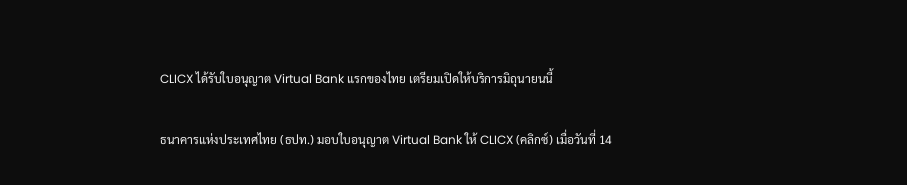CLICX ได้รับใบอนุญาต Virtual Bank แรกของไทย เตรียมเปิดให้บริการมิถุนายนนี้

ธนาคารแห่งประเทศไทย (ธปท.) มอบใบอนุญาต Virtual Bank ให้ CLICX (คลิกซ์) เมื่อวันที่ 14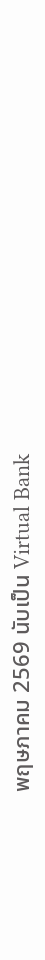พฤษภาคม 2569 นับเป็น Virtual Bank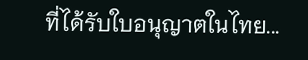ที่ได้รับใบอนุญาตในไทย...